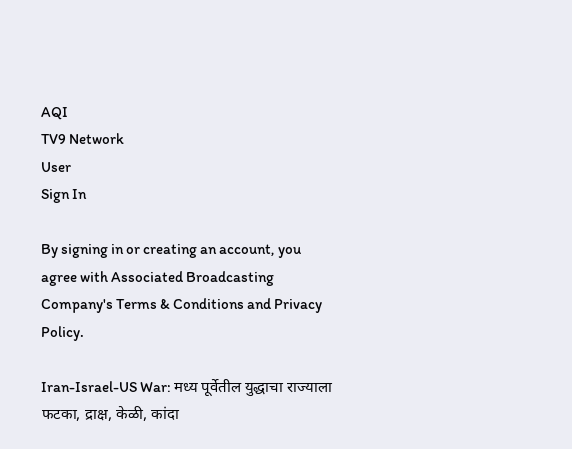AQI
TV9 Network
User
Sign In

By signing in or creating an account, you agree with Associated Broadcasting Company's Terms & Conditions and Privacy Policy.

Iran-Israel-US War: मध्य पूर्वेतील युद्धाचा राज्याला फटका, द्राक्ष, केळी, कांदा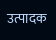उत्पादक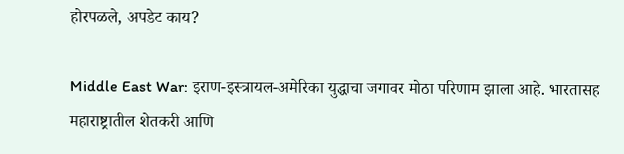होरपळले, अपडेट काय?

Middle East War: इराण-इस्त्रायल-अमेरिका युद्धाचा जगावर मोठा परिणाम झाला आहे. भारतासह महाराष्ट्रातील शेतकरी आणि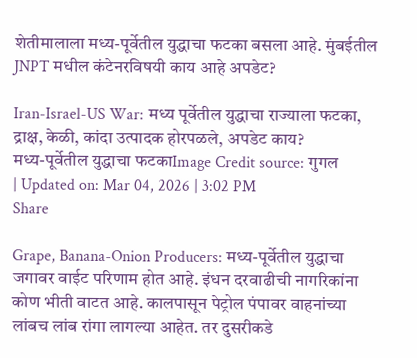शेतीमालाला मध्य-पूर्वेतील युद्धाचा फटका बसला आहे. मुंबईतील JNPT मधील कंटेनरविषयी काय आहे अपडेट?

Iran-Israel-US War: मध्य पूर्वेतील युद्धाचा राज्याला फटका, द्राक्ष, केळी, कांदा उत्पादक होरपळले, अपडेट काय?
मध्य-पूर्वेतील युद्धाचा फटकाImage Credit source: गुगल
| Updated on: Mar 04, 2026 | 3:02 PM
Share

Grape, Banana-Onion Producers: मध्य-पूर्वेतील युद्धाचा जगावर वाईट परिणाम होत आहे. इंधन दरवाढीची नागरिकांना कोण भीती वाटत आहे. कालपासून पेट्रोल पंपावर वाहनांच्या लांबच लांब रांगा लागल्या आहेत. तर दुसरीकडे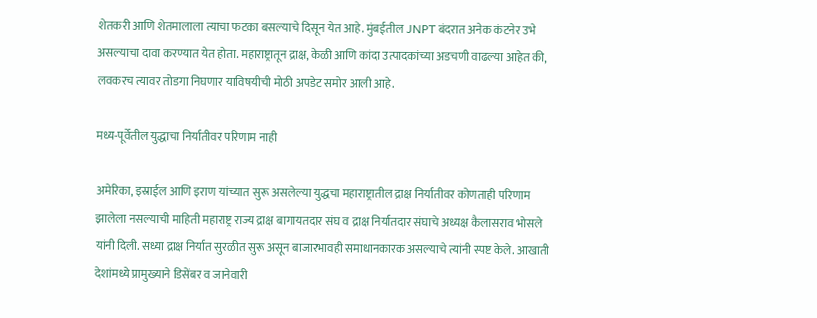शेतकरी आणि शेतमालाला त्याचा फटका बसल्याचे दिसून येत आहे. मुंबईतील JNPT बंदरात अनेक कंटनेर उभे असल्याचा दावा करण्यात येत होता. महाराष्ट्रातून द्राक्ष, केळी आणि कांदा उत्पादकांच्या अडचणी वाढल्या आहेत की, लवकरच त्यावर तोडगा निघणार याविषयीची मोठी अपडेट समोर आली आहे.

मध्य-पूर्वेतील युद्धाचा निर्यातीवर परिणाम नाही

अमेरिका, इस्राईल आणि इराण यांच्यात सुरू असलेल्या युद्धचा महाराष्ट्रातील द्राक्ष निर्यातीवर कोणताही परिणाम झालेला नसल्याची माहिती महाराष्ट्र राज्य द्राक्ष बागायतदार संघ व द्राक्ष निर्यातदार संघाचे अध्यक्ष कैलासराव भोसले यांनी दिली. सध्या द्राक्ष निर्यात सुरळीत सुरू असून बाजारभावही समाधानकारक असल्याचे त्यांनी स्पष्ट केले. आखाती देशांमध्ये प्रामुख्याने डिसेंबर व जानेवारी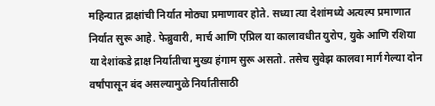महिन्यात द्राक्षांची निर्यात मोठ्या प्रमाणावर होते. सध्या त्या देशांमध्ये अत्यल्प प्रमाणात निर्यात सुरू आहे. फेब्रुवारी, मार्च आणि एप्रिल या कालावधीत युरोप, युके आणि रशिया या देशांकडे द्राक्ष निर्यातीचा मुख्य हंगाम सुरू असतो. तसेच सुवेझ कालवा मार्ग गेल्या दोन वर्षांपासून बंद असल्यामुळे निर्यातीसाठी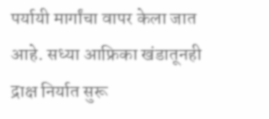पर्यायी मार्गांचा वापर केला जात आहे. सध्या आफ्रिका खंडातूनही द्राक्ष निर्यात सुरू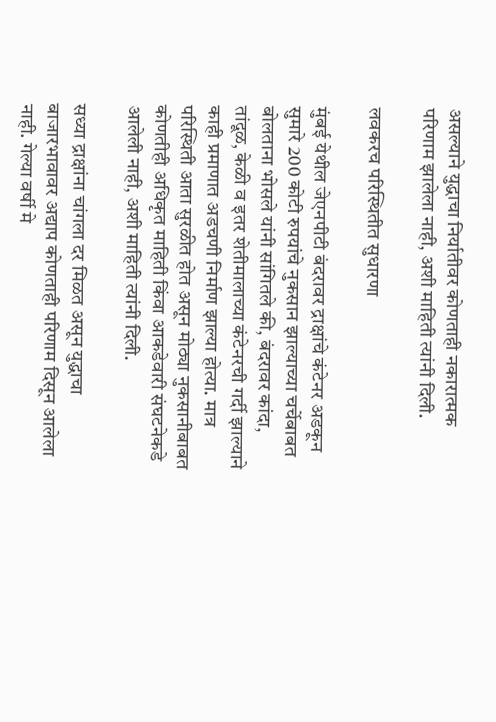असल्याने युद्धाचा निर्यातीवर कोणताही नकारात्मक परिणाम झालेला नाही, अशी माहिती त्यांनी दिली.

लवकरच परिस्थितीत सुधारणा

मुंबई येथील जेएनपीटी बंदरावर द्राक्षांचे कंटेनर अडकून सुमारे 200 कोटी रुपयांचे नुकसान झाल्याच्या चर्चेबाबत बोलताना भोसले यांनी सांगितले की, बंदरावर कांदा, तांदूळ, केळी व इतर शेतीमालाच्या कंटेनरची गर्दी झाल्याने काही प्रमाणात अडचणी निर्माण झाल्या होत्या. मात्र परिस्थिती आता सुरळीत होत असून मोठ्या नुकसानीबाबत कोणतीही अधिकृत माहिती किंवा आकडेवारी संघटनेकडे आलेली नाही, अशी माहिती त्यांनी दिली.

सध्या द्राक्षांना चांगला दर मिळत असून युद्धाचा बाजारभावावर अद्याप कोणताही परिणाम दिसून आलेला नाही. गेल्या वर्षी मे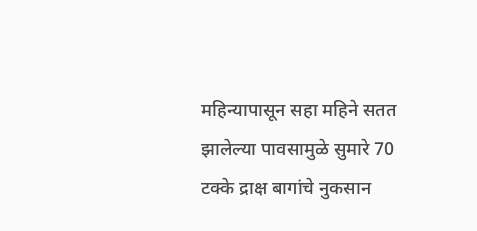महिन्यापासून सहा महिने सतत झालेल्या पावसामुळे सुमारे 70 टक्के द्राक्ष बागांचे नुकसान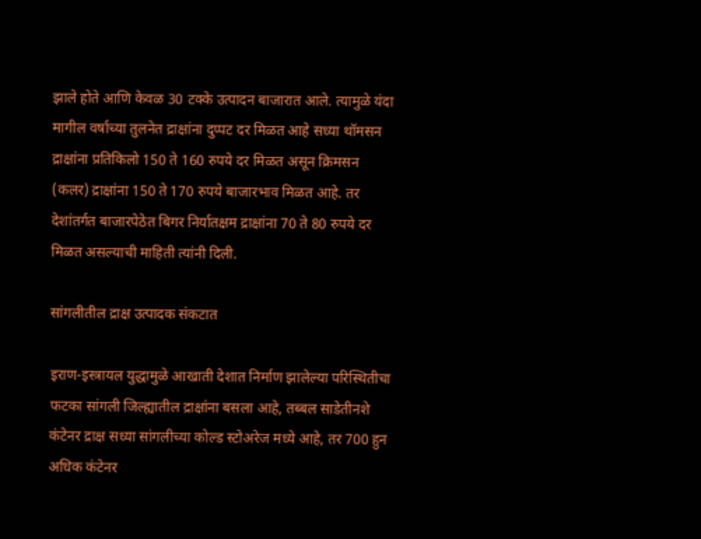झाले होते आणि केवळ 30 टक्के उत्पादन बाजारात आले. त्यामुळे यंदा मागील वर्षाच्या तुलनेत द्राक्षांना दुप्पट दर मिळत आहे सध्या थॉमसन द्राक्षांना प्रतिकिलो 150 ते 160 रुपये दर मिळत असून क्रिमसन (कलर) द्राक्षांना 150 ते 170 रुपये बाजारभाव मिळत आहे. तर देशांतर्गत बाजारपेठेत बिगर निर्यातक्षम द्राक्षांना 70 ते 80 रुपये दर मिळत असल्याची माहिती त्यांनी दिली.

सांगलीतील द्राक्ष उत्पादक संकटात

इराण-इस्त्रायल युद्धामुळे आखाती देशात निर्माण झालेल्या परिस्थितीचा फटका सांगली जिल्ह्यातील द्राक्षांना बसला आहे, तब्बल साडेतीनशे कंटेनर द्राक्ष सध्या सांगलीच्या कोल्ड स्टोअरेज मध्ये आहे, तर 700 हुन अधिक कंटेनर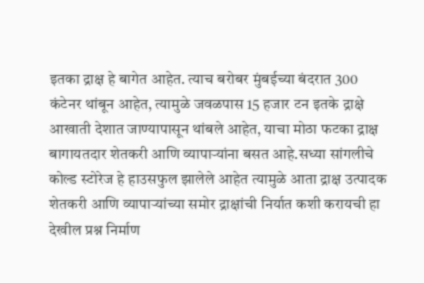इतका द्राक्ष हे बागेत आहेत. त्याच बरोबर मुंबईच्या बंदरात 300 कंटेनर थांबून आहेत, त्यामुळे जवळपास 15 हजार टन इतके द्राक्षे आखाती देशात जाण्यापासून थांबले आहेत, याचा मोठा फटका द्राक्ष बागायतदार शेतकरी आणि व्यापार्‍यांना बसत आहे.सध्या सांगलीचे कोल्ड स्टोरेज हे हाउसफुल झालेले आहेत त्यामुळे आता द्राक्ष उत्पादक शेतकरी आणि व्यापाऱ्यांच्या समोर द्राक्षांची निर्यात कशी करायची हा देखील प्रश्न निर्माण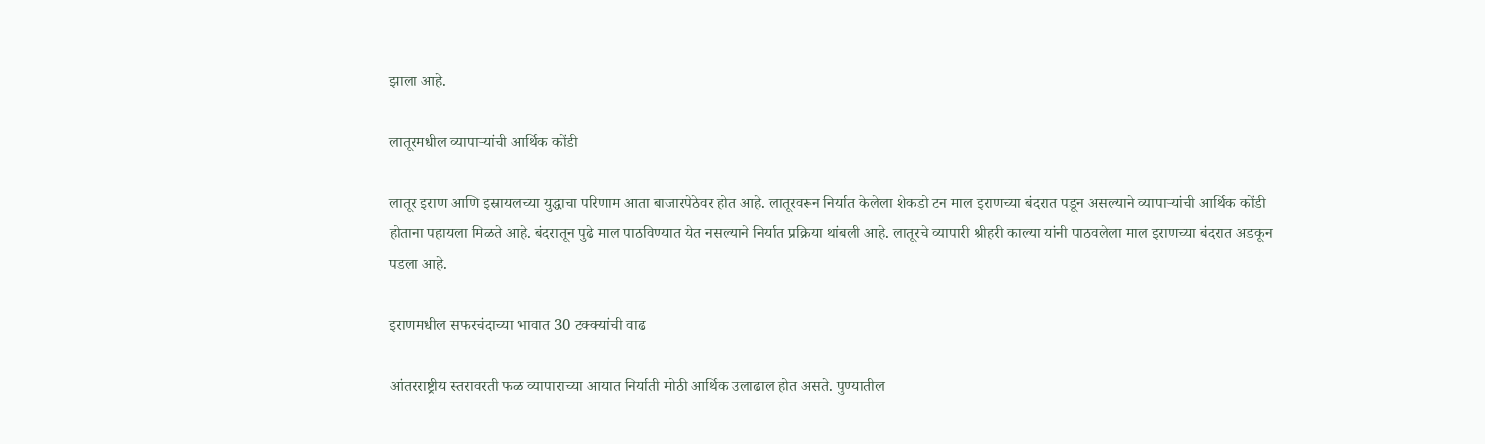झाला आहे.

लातूरमधील व्यापाऱ्यांची आर्थिक कोंडी

लातूर इराण आणि इस्रायलच्या युद्धाचा परिणाम आता बाजारपेठेवर होत आहे. लातूरवरून निर्यात केलेला शेकडो टन माल इराणच्या बंदरात पडून असल्याने व्यापार्‍यांची आर्थिक कोंडी होताना पहायला मिळते आहे. बंदरातून पुढे माल पाठविण्यात येत नसल्याने निर्यात प्रक्रिया थांबली आहे. लातूरचे व्यापारी श्रीहरी काल्या यांनी पाठवलेला माल इराणच्या बंदरात अडकून पडला आहे.

इराणमधील सफरचंदाच्या भावात 30 टक्क्यांची वाढ

आंतरराष्ट्रीय स्तरावरती फळ व्यापाराच्या आयात निर्याती मोठी आर्थिक उलाढाल होत असते. पुण्यातील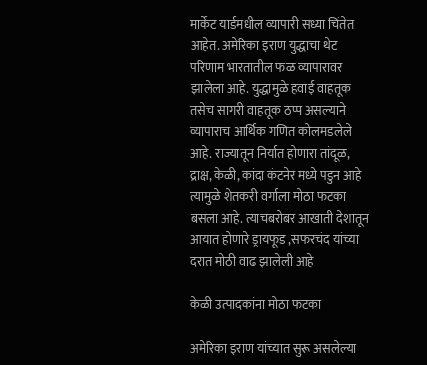मार्केट यार्डमधील व्यापारी सध्या चिंतेत आहेत. अमेरिका इराण युद्धाचा थेट परिणाम भारतातील फळ व्यापारावर झालेला आहे. युद्धामुळे हवाई वाहतूक तसेच सागरी वाहतूक ठप्प असल्याने व्यापाराच आर्थिक गणित कोलमडलेले आहे. राज्यातून निर्यात होणारा तांदूळ, द्राक्ष, केळी, कांदा कंटनेर मध्ये पडुन आहे त्यामुळे शेतकरी वर्गाला मोठा फटका बसला आहे. त्याचबरोबर आखाती देशातून आयात होणारे ड्रायफूड ,सफरचंद यांच्या दरात मोठी वाढ झालेली आहे

केळी उत्पादकांना मोठा फटका

अमेरिका इराण यांच्यात सुरू असलेल्या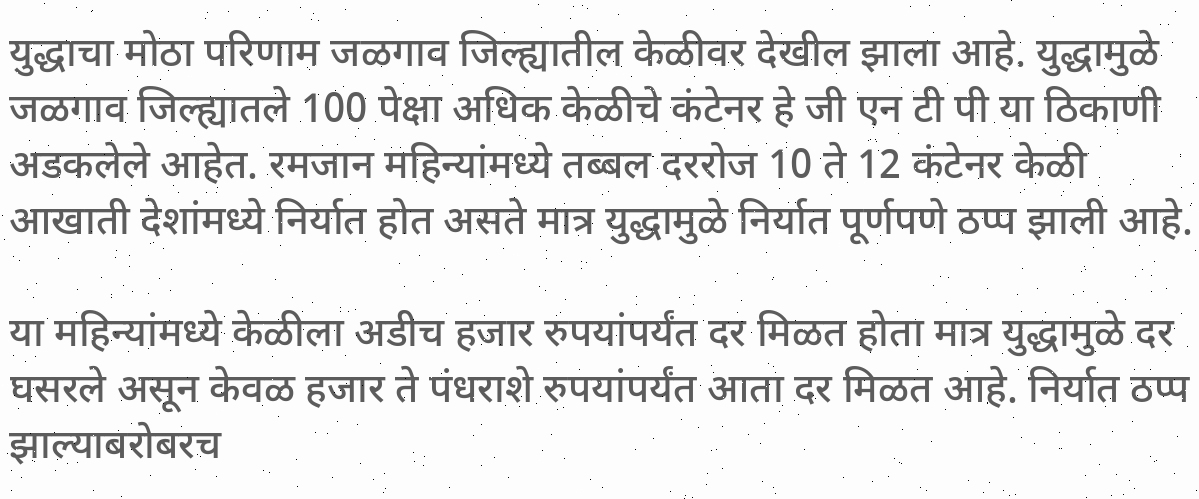युद्धाचा मोठा परिणाम जळगाव जिल्ह्यातील केळीवर देखील झाला आहे. युद्धामुळे जळगाव जिल्ह्यातले 100 पेक्षा अधिक केळीचे कंटेनर हे जी एन टी पी या ठिकाणी अडकलेले आहेत. रमजान महिन्यांमध्ये तब्बल दररोज 10 ते 12 कंटेनर केळी आखाती देशांमध्ये निर्यात होत असते मात्र युद्धामुळे निर्यात पूर्णपणे ठप्प झाली आहे.

या महिन्यांमध्ये केळीला अडीच हजार रुपयांपर्यंत दर मिळत होता मात्र युद्धामुळे दर घसरले असून केवळ हजार ते पंधराशे रुपयांपर्यंत आता दर मिळत आहे. निर्यात ठप्प झाल्याबरोबरच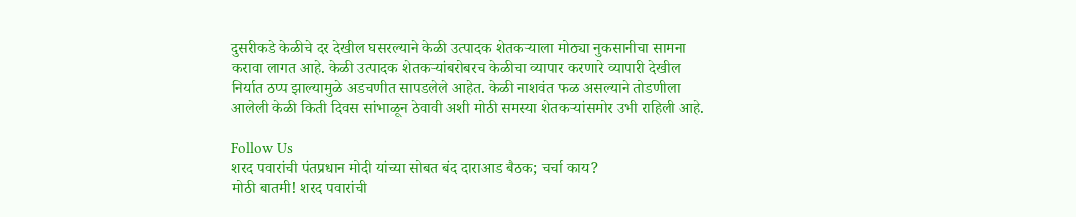दुसरीकडे केळीचे दर देखील घसरल्याने केळी उत्पादक शेतकर्‍याला मोठ्या नुकसानीचा सामना करावा लागत आहे. केळी उत्पादक शेतकर्‍यांबरोबरच केळीचा व्यापार करणारे व्यापारी देखील निर्यात ठप्प झाल्यामुळे अडचणीत सापडलेले आहेत. केळी नाशवंत फळ असल्याने तोडणीला आलेली केळी किती दिवस सांभाळून ठेवावी अशी मोठी समस्या शेतकर्‍यांसमोर उभी राहिली आहे.

Follow Us
शरद पवारांची पंतप्रधान मोदी यांच्या सोबत बंद दाराआड बैठक; चर्चा काय?
मोठी बातमी! शरद पवारांची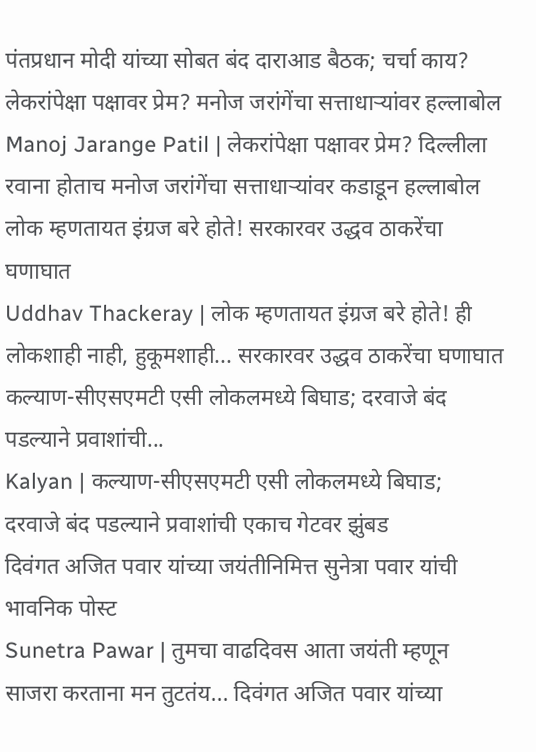पंतप्रधान मोदी यांच्या सोबत बंद दाराआड बैठक; चर्चा काय?
लेकरांपेक्षा पक्षावर प्रेम? मनोज जरांगेंचा सत्ताधाऱ्यांवर हल्लाबोल
Manoj Jarange Patil | लेकरांपेक्षा पक्षावर प्रेम? दिल्लीला रवाना होताच मनोज जरांगेंचा सत्ताधाऱ्यांवर कडाडून हल्लाबोल
लोक म्हणतायत इंग्रज बरे होते! सरकारवर उद्धव ठाकरेंचा घणाघात
Uddhav Thackeray | लोक म्हणतायत इंग्रज बरे होते! ही लोकशाही नाही, हुकूमशाही... सरकारवर उद्धव ठाकरेंचा घणाघात
कल्याण-सीएसएमटी एसी लोकलमध्ये बिघाड; दरवाजे बंद पडल्याने प्रवाशांची...
Kalyan | कल्याण-सीएसएमटी एसी लोकलमध्ये बिघाड; दरवाजे बंद पडल्याने प्रवाशांची एकाच गेटवर झुंबड
दिवंगत अजित पवार यांच्या जयंतीनिमित्त सुनेत्रा पवार यांची भावनिक पोस्ट
Sunetra Pawar | तुमचा वाढदिवस आता जयंती म्हणून साजरा करताना मन तुटतंय... दिवंगत अजित पवार यांच्या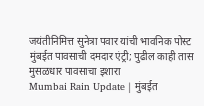जयंतीनिमित्त सुनेत्रा पवार यांची भावनिक पोस्ट
मुंबईत पावसाची दमदार एंट्री; पुढील काही तास मुसळधार पावसाचा इशारा
Mumbai Rain Update | मुंबईत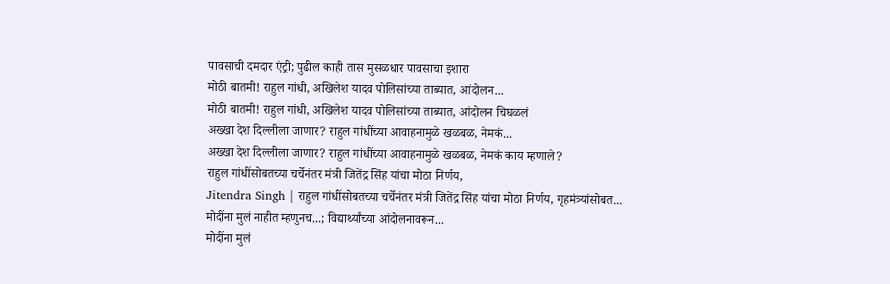पावसाची दमदार एंट्री; पुढील काही तास मुसळधार पावसाचा इशारा
मोठी बातमी! राहुल गांधी, अखिलेश यादव पोलिसांच्या ताब्यात, आंदोलन...
मोठी बातमी! राहुल गांधी, अखिलेश यादव पोलिसांच्या ताब्यात, आंदोलन चिघळलं
अख्खा देश दिल्लीला जाणार? राहुल गांधींच्या आवाहनामुळे खळबळ, नेमकं...
अख्खा देश दिल्लीला जाणार? राहुल गांधींच्या आवाहनामुळे खळबळ, नेमकं काय म्हणाले?
राहुल गांधींसोबतच्या चर्चेनंतर मंत्री जितेंद्र सिंह यांचा मोठा निर्णय,
Jitendra Singh | राहुल गांधींसोबतच्या चर्चेनंतर मंत्री जितेंद्र सिंह यांचा मोठा निर्णय, गृहमंत्र्यांसोबत...
मोदींना मुलं नाहीत म्हणुनच...; विद्यार्थ्यांच्या आंदोलनावरून...
मोदींना मुलं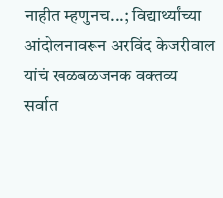नाहीत म्हणुनच...; विद्यार्थ्यांच्या आंदोलनावरून अरविंद केजरीवाल यांचं खळबळजनक वक्तव्य
सर्वात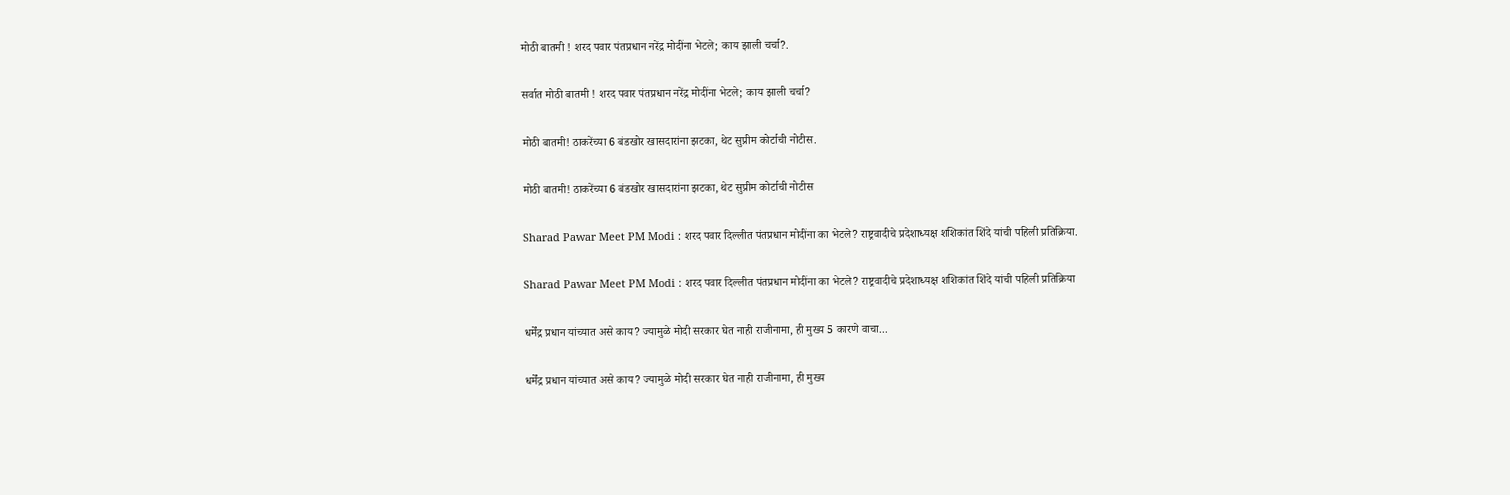मोठी बातमी ! शरद पवार पंतप्रधान नरेंद्र मोदींना भेटले; काय झाली चर्चा?.

सर्वात मोठी बातमी ! शरद पवार पंतप्रधान नरेंद्र मोदींना भेटले; काय झाली चर्चा?

मोठी बातमी! ठाकरेंच्या 6 बंडखोर खासदारांना झटका, थेट सुप्रीम कोर्टाची नोटीस.

मोठी बातमी! ठाकरेंच्या 6 बंडखोर खासदारांना झटका, थेट सुप्रीम कोर्टाची नोटीस

Sharad Pawar Meet PM Modi : शरद पवार दिल्लीत पंतप्रधान मोदींना का भेटले? राष्ट्रवादीचे प्रदेशाध्यक्ष शशिकांत शिंदे यांची पहिली प्रतिक्रिया.

Sharad Pawar Meet PM Modi : शरद पवार दिल्लीत पंतप्रधान मोदींना का भेटले? राष्ट्रवादीचे प्रदेशाध्यक्ष शशिकांत शिंदे यांची पहिली प्रतिक्रिया

धर्मेंद्र प्रधान यांच्यात असे काय? ज्यामुळे मोदी सरकार घेत नाही राजीनामा, ही मुख्य 5 कारणे वाचा...

धर्मेंद्र प्रधान यांच्यात असे काय? ज्यामुळे मोदी सरकार घेत नाही राजीनामा, ही मुख्य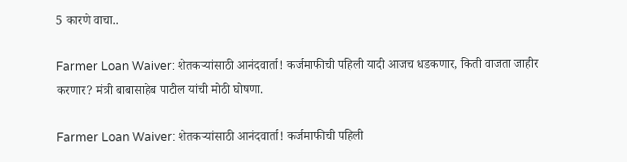5 कारणे वाचा..

Farmer Loan Waiver: शेतकऱ्यांसाठी आनंदवार्ता! कर्जमाफीची पहिली यादी आजच धडकणार, किती वाजता जाहीर करणार? मंत्री बाबासाहेब पाटील यांची मोठी घोषणा.

Farmer Loan Waiver: शेतकऱ्यांसाठी आनंदवार्ता! कर्जमाफीची पहिली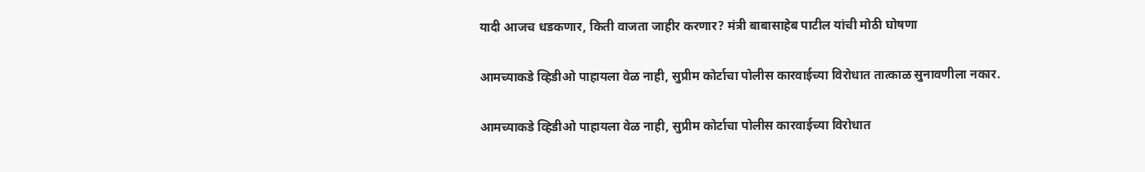यादी आजच धडकणार, किती वाजता जाहीर करणार? मंत्री बाबासाहेब पाटील यांची मोठी घोषणा

आमच्याकडे व्हिडीओ पाहायला वेळ नाही, सुप्रीम कोर्टाचा पोलीस कारवाईच्या विरोधात तात्काळ सुनावणीला नकार.

आमच्याकडे व्हिडीओ पाहायला वेळ नाही, सुप्रीम कोर्टाचा पोलीस कारवाईच्या विरोधात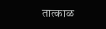तात्काळ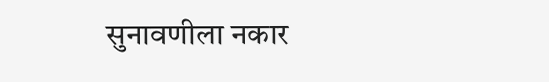सुनावणीला नकार